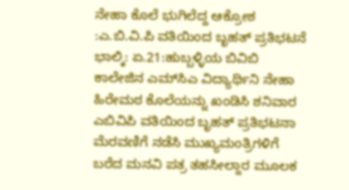ನೇಹಾ ಕೊಲೆ ಭುಗಿಲೆದ್ದ ಆಕ್ರೋಶ :ಎ.ಬಿ.ವಿ.ಪಿ ವತಿಯಿಂದ ಬೃಹತ್ ಪ್ರತಿಭಟನೆ
ಭಾಲ್ಕಿ: ಏ.21:ಹುಬ್ಬಳ್ಳಿಯ ಬಿವಿಬಿ ಕಾಲೇಜಿನ ಎಮ್‍ಸಿಎ ವಿದ್ಯಾರ್ಥಿನಿ ನೇಹಾ ಹಿರೇಮಠ ಕೊಲೆಯನ್ನು ಖಂಡಿಸಿ ಶನಿವಾರ ಎಬಿವಿಪಿ ವತಿಯಿಂದ ಬೃಹತ್ ಪ್ರತಿಭಟನಾ ಮೆರವಣಿಗೆ ನಡೆಸಿ ಮುಖ್ಯಮಂತ್ರಿಗಳಿಗೆ ಬರೆದ ಮನವಿ ಪತ್ರ ತಹಸೀಲ್ದಾರ ಮೂಲಕ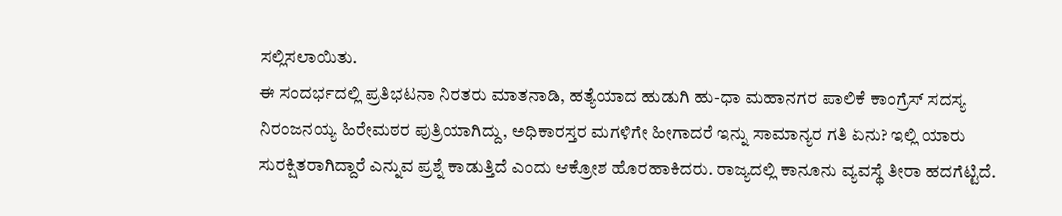ಸಲ್ಲಿಸಲಾಯಿತು.
ಈ ಸಂದರ್ಭದಲ್ಲಿ ಪ್ರತಿಭಟನಾ ನಿರತರು ಮಾತನಾಡಿ, ಹತ್ಯೆಯಾದ ಹುಡುಗಿ ಹು-ಧಾ ಮಹಾನಗರ ಪಾಲಿಕೆ ಕಾಂಗ್ರೆಸ್ ಸದಸ್ಯ ನಿರಂಜನಯ್ಯ ಹಿರೇಮಠರ ಪುತ್ರಿಯಾಗಿದ್ದು, ಅಧಿಕಾರಸ್ತರ ಮಗಳಿಗೇ ಹೀಗಾದರೆ ಇನ್ನು ಸಾಮಾನ್ಯರ ಗತಿ ಏನು? ಇಲ್ಲಿ ಯಾರು ಸುರಕ್ಷಿತರಾಗಿದ್ದಾರೆ ಎನ್ನುವ ಪ್ರಶ್ನೆ ಕಾಡುತ್ತಿದೆ ಎಂದು ಆಕ್ರೋಶ ಹೊರಹಾಕಿದರು. ರಾಜ್ಯದಲ್ಲಿ ಕಾನೂನು ವ್ಯವಸ್ಥೆ ತೀರಾ ಹದಗೆಟ್ಟಿದೆ.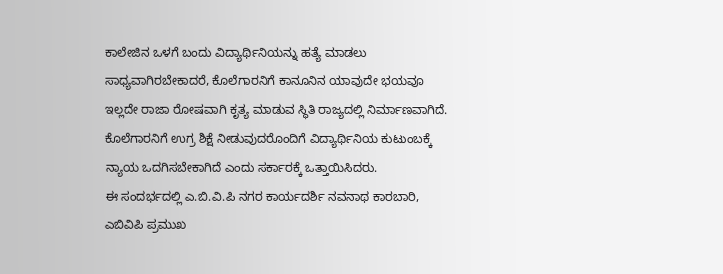ಕಾಲೇಜಿನ ಒಳಗೆ ಬಂದು ವಿದ್ಯಾರ್ಥಿನಿಯನ್ನು ಹತ್ಯೆ ಮಾಡಲು ಸಾಧ್ಯವಾಗಿರಬೇಕಾದರೆ, ಕೊಲೆಗಾರನಿಗೆ ಕಾನೂನಿನ ಯಾವುದೇ ಭಯವೂ ಇಲ್ಲದೇ ರಾಜಾ ರೋಷವಾಗಿ ಕೃತ್ಯ ಮಾಡುವ ಸ್ಥಿತಿ ರಾಜ್ಯದಲ್ಲಿ ನಿರ್ಮಾಣವಾಗಿದೆ. ಕೊಲೆಗಾರನಿಗೆ ಉಗ್ರ ಶಿಕ್ಷೆ ನೀಡುವುದರೊಂದಿಗೆ ವಿದ್ಯಾರ್ಥಿನಿಯ ಕುಟುಂಬಕ್ಕೆ ನ್ಯಾಯ ಒದಗಿಸಬೇಕಾಗಿದೆ ಎಂದು ಸರ್ಕಾರಕ್ಕೆ ಒತ್ತಾಯಿಸಿದರು.
ಈ ಸಂದರ್ಭದಲ್ಲಿ ಎ.ಬಿ.ವಿ.ಪಿ ನಗರ ಕಾರ್ಯದರ್ಶಿ ನವನಾಥ ಕಾರಬಾರಿ, ಎಬಿವಿಪಿ ಪ್ರಮುಖ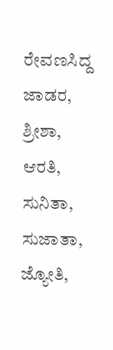ರೇವಣಸಿದ್ದ ಜಾಡರ, ಶ್ರೀಶಾ, ಆರತಿ, ಸುನಿತಾ, ಸುಜಾತಾ, ಜ್ಯೋತಿ,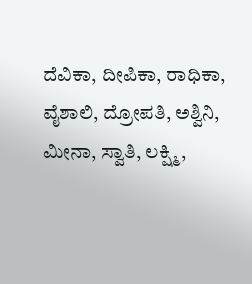ದೆವಿಕಾ, ದೀಪಿಕಾ, ರಾಧಿಕಾ, ವೈಶಾಲಿ, ದ್ರೋಪತಿ, ಅಶ್ವಿನಿ, ಮೀನಾ, ಸ್ವಾತಿ, ಲಕ್ಷ್ಮಿ,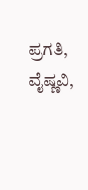ಪ್ರಗತಿ, ವೈಷ್ಣವಿ,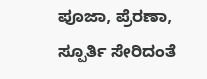ಪೂಜಾ, ಪ್ರೆರಣಾ, ಸ್ಪೂರ್ತಿ ಸೇರಿದಂತೆ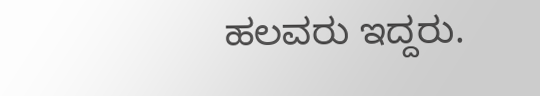ಹಲವರು ಇದ್ದರು.